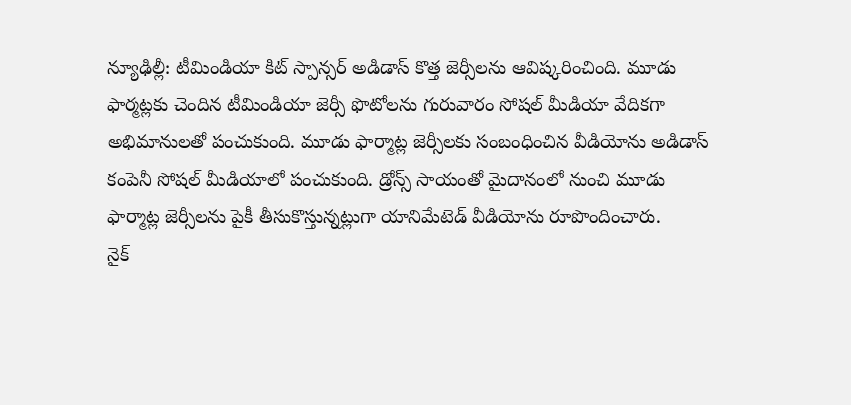న్యూఢిల్లీ: టీమిండియా కిట్ స్పాన్సర్ అడిడాస్ కొత్త జెర్సీలను ఆవిష్కరించింది. మూడు ఫార్మట్లకు చెందిన టీమిండియా జెర్సీ ఫొటోలను గురువారం సోషల్ మీడియా వేదికగా అభిమానులతో పంచుకుంది. మూడు ఫార్మాట్ల జెర్సీలకు సంబంధించిన వీడియోను అడిడాస్ కంపెనీ సోషల్ మీడియాలో పంచుకుంది. డ్రోన్స్ సాయంతో మైదానంలో నుంచి మూడు ఫార్మాట్ల జెర్సీలను పైకీ తీసుకొస్తున్నట్లుగా యానిమేటెడ్ వీడియోను రూపొందించారు.
నైక్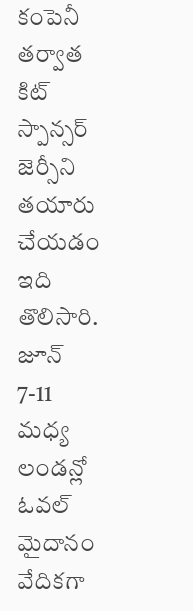కంపెనీ తర్వాత కిట్ స్పాన్సర్ జెర్సీని తయారు చేయడం ఇది తొలిసారి. జూన్ 7-11 మధ్య లండన్లో ఓవల్ మైదానం వేదికగా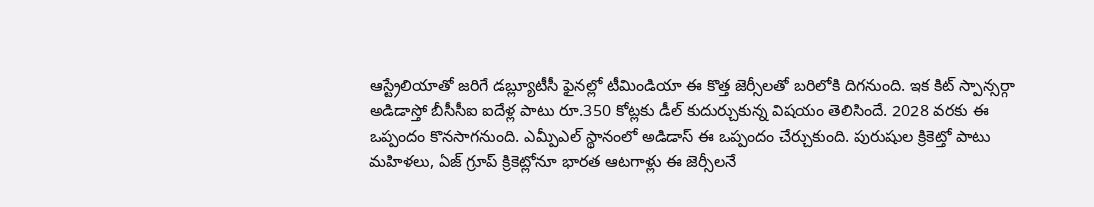ఆస్ట్రేలియాతో జరిగే డబ్ల్యూటీసీ ఫైనల్లో టీమిండియా ఈ కొత్త జెర్సీలతో బరిలోకి దిగనుంది. ఇక కిట్ స్పాన్సర్గా అడిడాస్తో బీసీసీఐ ఐదేళ్ల పాటు రూ.350 కోట్లకు డీల్ కుదుర్చుకున్న విషయం తెలిసిందే. 2028 వరకు ఈ ఒప్పందం కొనసాగనుంది. ఎమ్పీఎల్ స్థానంలో అడిడాస్ ఈ ఒప్పందం చేర్చుకుంది. పురుషుల క్రికెట్తో పాటు మహిళలు, ఏజ్ గ్రూప్ క్రికెట్లోనూ భారత ఆటగాళ్లు ఈ జెర్సీలనే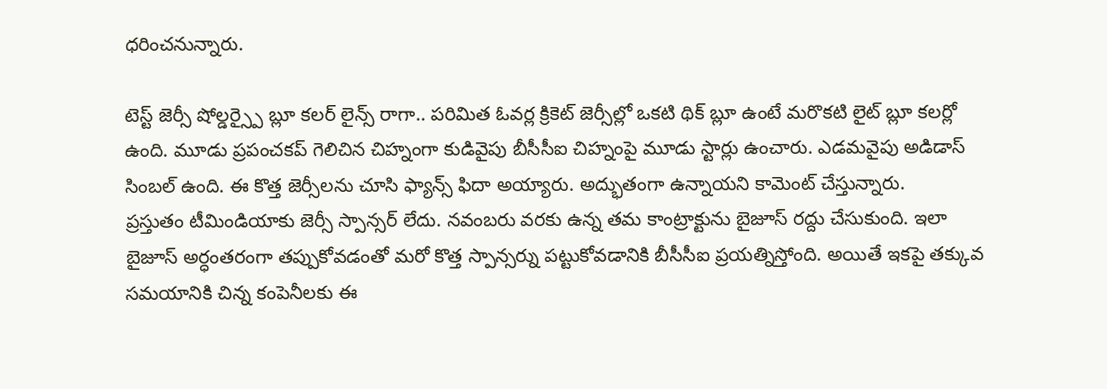ధరించనున్నారు.

టెస్ట్ జెర్సీ షోల్డర్స్పై బ్లూ కలర్ లైన్స్ రాగా.. పరిమిత ఓవర్ల క్రికెట్ జెర్సీల్లో ఒకటి థిక్ బ్లూ ఉంటే మరొకటి లైట్ బ్లూ కలర్లో ఉంది. మూడు ప్రపంచకప్ గెలిచిన చిహ్నంగా కుడివైపు బీసీసీఐ చిహ్నంపై మూడు స్టార్లు ఉంచారు. ఎడమవైపు అడిడాస్ సింబల్ ఉంది. ఈ కొత్త జెర్సీలను చూసి ఫ్యాన్స్ ఫిదా అయ్యారు. అద్భుతంగా ఉన్నాయని కామెంట్ చేస్తున్నారు.
ప్రస్తుతం టీమిండియాకు జెర్సీ స్పాన్సర్ లేదు. నవంబరు వరకు ఉన్న తమ కాంట్రాక్టును బైజూస్ రద్దు చేసుకుంది. ఇలా బైజూస్ అర్ధంతరంగా తప్పుకోవడంతో మరో కొత్త స్పాన్సర్ను పట్టుకోవడానికి బీసీసీఐ ప్రయత్నిస్తోంది. అయితే ఇకపై తక్కువ సమయానికి చిన్న కంపెనీలకు ఈ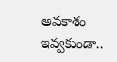అవకాశం ఇవ్వకుండా..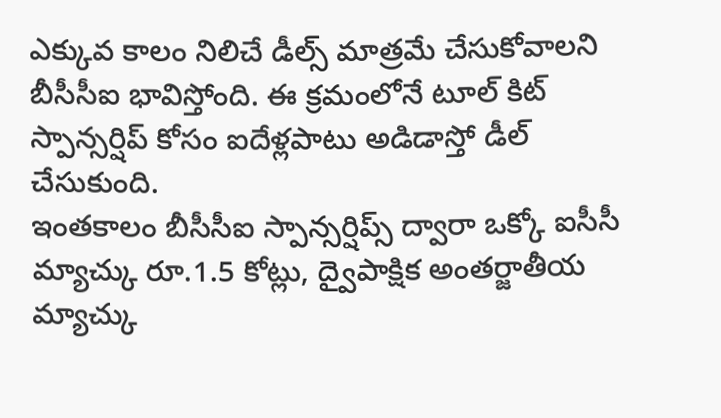ఎక్కువ కాలం నిలిచే డీల్స్ మాత్రమే చేసుకోవాలని బీసీసీఐ భావిస్తోంది. ఈ క్రమంలోనే టూల్ కిట్ స్పాన్సర్షిప్ కోసం ఐదేళ్లపాటు అడిడాస్తో డీల్ చేసుకుంది.
ఇంతకాలం బీసీసీఐ స్పాన్సర్షిప్స్ ద్వారా ఒక్కో ఐసీసీ మ్యాచ్కు రూ.1.5 కోట్లు, ద్వైపాక్షిక అంతర్జాతీయ మ్యాచ్కు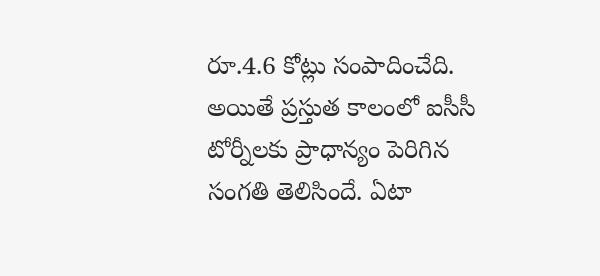రూ.4.6 కోట్లు సంపాదించేది. అయితే ప్రస్తుత కాలంలో ఐసీసీ టోర్నీలకు ప్రాధాన్యం పెరిగిన సంగతి తెలిసిందే. ఏటా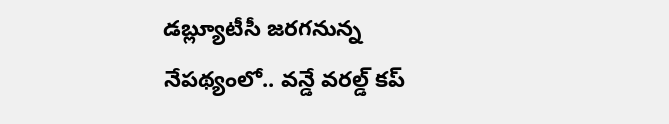డబ్ల్యూటీసీ జరగనున్న నేపథ్యంలో.. వన్డే వరల్డ్ కప్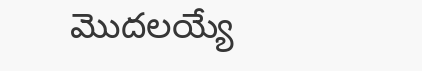మొదలయ్యే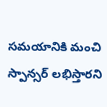సమయానికి మంచి స్పాన్సర్ లభిస్తారని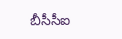బీసీసీఐ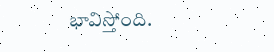భావిస్తోంది.